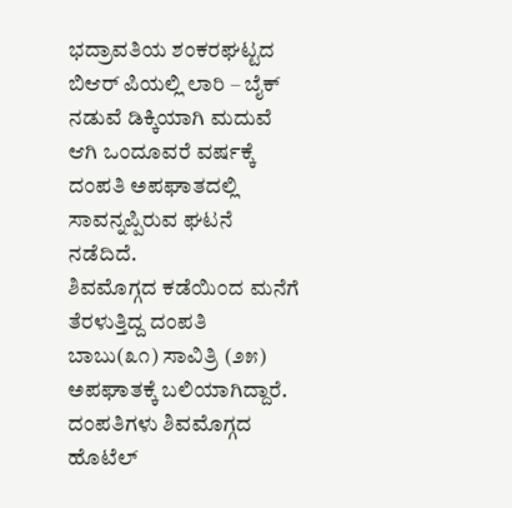ಭದ್ರಾವತಿಯ ಶಂಕರಘಟ್ಟದ ಬಿಆರ್ ಪಿಯಲ್ಲಿ ಲಾರಿ – ಬೈಕ್ ನಡುವೆ ಡಿಕ್ಕಿಯಾಗಿ ಮದುವೆ ಆಗಿ ಒಂದೂವರೆ ವರ್ಷಕ್ಕೆ ದಂಪತಿ ಅಪಘಾತದಲ್ಲಿ ಸಾವನ್ನಪ್ಪಿರುವ ಘಟನೆ ನಡೆದಿದೆ.
ಶಿವಮೊಗ್ಗದ ಕಡೆಯಿಂದ ಮನೆಗೆ ತೆರಳುತ್ತಿದ್ದ ದಂಪತಿ
ಬಾಬು(೩೧) ಸಾವಿತ್ರಿ (೨೫) ಅಪಘಾತಕ್ಕೆ ಬಲಿಯಾಗಿದ್ದಾರೆ.
ದಂಪತಿಗಳು ಶಿವಮೊಗ್ಗದ ಹೊಟೆಲ್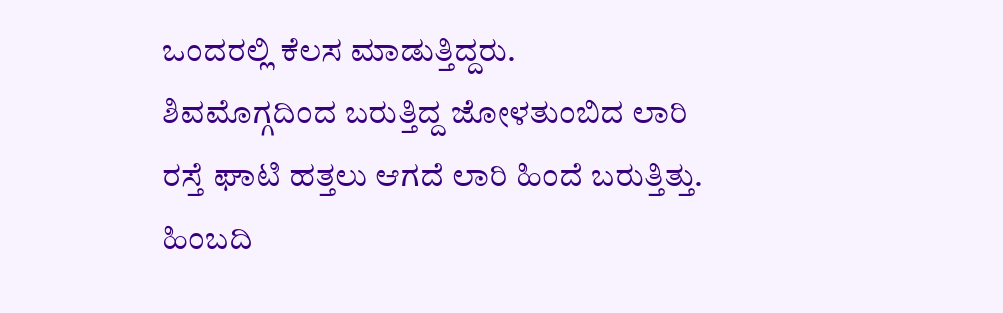ಒಂದರಲ್ಲಿ ಕೆಲಸ ಮಾಡುತ್ತಿದ್ದರು.
ಶಿವಮೊಗ್ಗದಿಂದ ಬರುತ್ತಿದ್ದ ಜೋಳತುಂಬಿದ ಲಾರಿ
ರಸ್ತೆ ಘಾಟಿ ಹತ್ತಲು ಆಗದೆ ಲಾರಿ ಹಿಂದೆ ಬರುತ್ತಿತ್ತು.
ಹಿಂಬದಿ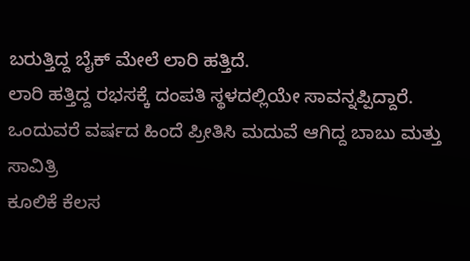ಬರುತ್ತಿದ್ದ ಬೈಕ್ ಮೇಲೆ ಲಾರಿ ಹತ್ತಿದೆ.
ಲಾರಿ ಹತ್ತಿದ್ದ ರಭಸಕ್ಕೆ ದಂಪತಿ ಸ್ಥಳದಲ್ಲಿಯೇ ಸಾವನ್ನಪ್ಪಿದ್ದಾರೆ.
ಒಂದುವರೆ ವರ್ಷದ ಹಿಂದೆ ಪ್ರೀತಿಸಿ ಮದುವೆ ಆಗಿದ್ದ ಬಾಬು ಮತ್ತು ಸಾವಿತ್ರಿ
ಕೂಲಿಕೆ ಕೆಲಸ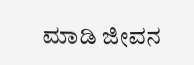ಮಾಡಿ ಜೀವನ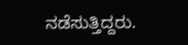ನಡೆಸುತ್ತಿದ್ದರು.